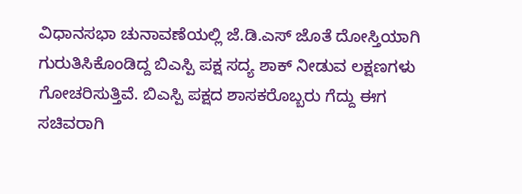ವಿಧಾನಸಭಾ ಚುನಾವಣೆಯಲ್ಲಿ ಜೆ.ಡಿ.ಎಸ್ ಜೊತೆ ದೋಸ್ತಿಯಾಗಿ ಗುರುತಿಸಿಕೊಂಡಿದ್ದ ಬಿಎಸ್ಪಿ ಪಕ್ಷ ಸದ್ಯ ಶಾಕ್ ನೀಡುವ ಲಕ್ಷಣಗಳು ಗೋಚರಿಸುತ್ತಿವೆ. ಬಿಎಸ್ಪಿ ಪಕ್ಷದ ಶಾಸಕರೊಬ್ಬರು ಗೆದ್ದು ಈಗ ಸಚಿವರಾಗಿ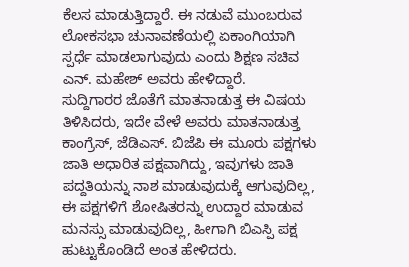ಕೆಲಸ ಮಾಡುತ್ತಿದ್ದಾರೆ. ಈ ನಡುವೆ ಮುಂಬರುವ ಲೋಕಸಭಾ ಚುನಾವಣೆಯಲ್ಲಿ ಏಕಾಂಗಿಯಾಗಿ ಸ್ಪರ್ಧೆ ಮಾಡಲಾಗುವುದು ಎಂದು ಶಿಕ್ಷಣ ಸಚಿವ ಎನ್. ಮಹೇಶ್ ಅವರು ಹೇಳಿದ್ದಾರೆ.
ಸುದ್ದಿಗಾರರ ಜೊತೆಗೆ ಮಾತನಾಡುತ್ತ ಈ ವಿಷಯ ತಿಳಿಸಿದರು, ಇದೇ ವೇಳೆ ಅವರು ಮಾತನಾಡುತ್ತ ಕಾಂಗ್ರೆಸ್, ಜೆಡಿಎಸ್. ಬಿಜೆಪಿ ಈ ಮೂರು ಪಕ್ಷಗಳು ಜಾತಿ ಅಧಾರಿತ ಪಕ್ಷವಾಗಿದ್ದು, ಇವುಗಳು ಜಾತಿ ಪದ್ದತಿಯನ್ನು ನಾಶ ಮಾಡುವುದುಕ್ಕೆ ಆಗುವುದಿಲ್ಲ, ಈ ಪಕ್ಷಗಳಿಗೆ ಶೋಷಿತರನ್ನು ಉದ್ದಾರ ಮಾಡುವ ಮನಸ್ಸು ಮಾಡುವುದಿಲ್ಲ, ಹೀಗಾಗಿ ಬಿಎಸ್ಪಿ ಪಕ್ಷ ಹುಟ್ಟುಕೊಂಡಿದೆ ಅಂತ ಹೇಳಿದರು.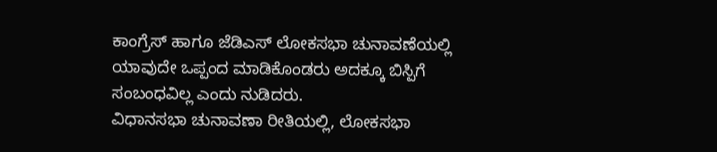ಕಾಂಗ್ರೆಸ್ ಹಾಗೂ ಜೆಡಿಎಸ್ ಲೋಕಸಭಾ ಚುನಾವಣೆಯಲ್ಲಿ ಯಾವುದೇ ಒಪ್ಪಂದ ಮಾಡಿಕೊಂಡರು ಅದಕ್ಕೂ ಬಿಸ್ಪಿಗೆ ಸಂಬಂಧವಿಲ್ಲ ಎಂದು ನುಡಿದರು.
ವಿಧಾನಸಭಾ ಚುನಾವಣಾ ರೀತಿಯಲ್ಲಿ, ಲೋಕಸಭಾ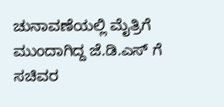ಚುನಾವಣೆಯಲ್ಲಿ ಮೈತ್ರಿಗೆ ಮುಂದಾಗಿದ್ದ ಜೆ.ಡಿ.ಎಸ್ ಗೆ ಸಚಿವರ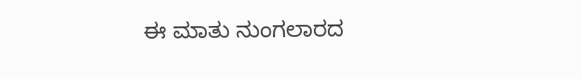ಈ ಮಾತು ನುಂಗಲಾರದ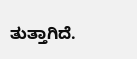ತುತ್ತಾಗಿದೆ.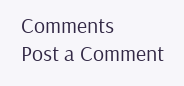Comments
Post a Comment